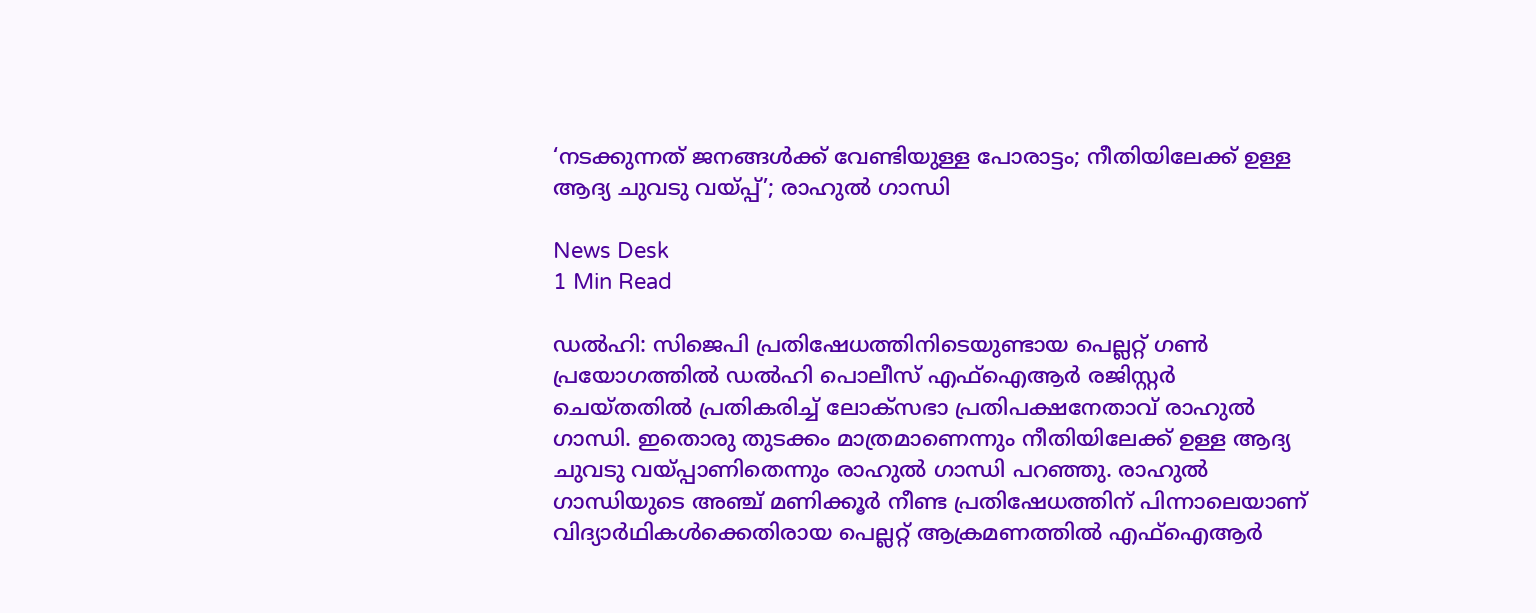‘നടക്കുന്നത് ജനങ്ങൾക്ക് വേണ്ടിയുള്ള പോരാട്ടം; നീതിയിലേക്ക് ഉള്ള ആദ്യ ചുവടു വയ്പ്പ്’; രാഹുൽ ഗാന്ധി

News Desk
1 Min Read

ഡൽഹി: സിജെപി പ്രതിഷേധത്തിനിടെയുണ്ടായ പെല്ലറ്റ് ഗൺ പ്രയോഗത്തിൽ ഡൽഹി പൊലീസ് എഫ്ഐആർ രജിസ്റ്റർ ചെയ്തതിൽ പ്രതികരിച്ച് ലോക്സഭാ പ്രതിപക്ഷനേതാവ് രാഹുൽ ഗാന്ധി. ഇതൊരു തുടക്കം മാത്രമാണെന്നും നീതിയിലേക്ക് ഉള്ള ആദ്യ ചുവടു വയ്പ്പാണിതെന്നും രാഹുൽ‌ ഗാന്ധി പറഞ്ഞു. രാഹുൽ ഗാന്ധിയുടെ അഞ്ച് മണിക്കൂർ നീണ്ട പ്രതിഷേധത്തിന് പിന്നാലെയാണ് വിദ്യാർഥികൾക്കെതിരായ പെല്ലറ്റ് ആക്രമണത്തിൽ എഫ്ഐആർ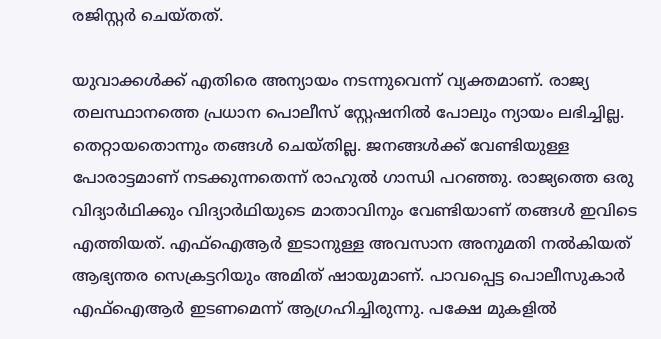രജിസ്റ്റർ ചെയ്തത്.

യുവാക്കൾക്ക് എതിരെ അന്യായം നടന്നുവെന്ന് വ്യക്തമാണ്. രാജ്യ തലസ്ഥാനത്തെ പ്രധാന പൊലീസ് സ്റ്റേഷനിൽ പോലും ന്യായം ലഭിച്ചില്ല. തെറ്റായതൊന്നും തങ്ങൾ ചെയ്തില്ല. ജനങ്ങൾക്ക് വേണ്ടിയുള്ള പോരാട്ടമാണ് നടക്കുന്നതെന്ന് രാഹുൽ ഗാന്ധി പറഞ്ഞു. രാജ്യത്തെ ഒരു വിദ്യാർഥിക്കും വിദ്യാർഥിയുടെ മാതാവിനും വേണ്ടിയാണ് തങ്ങൾ ഇവിടെ എത്തിയത്. എഫ്ഐആർ ഇടാനുള്ള അവസാന അനുമതി നൽകിയത് ആഭ്യന്തര സെക്രട്ടറിയും അമിത് ഷായുമാണ്. പാവപ്പെട്ട പൊലീസുകാർ എഫ്ഐആർ ഇടണമെന്ന് ആഗ്രഹിച്ചിരുന്നു. പക്ഷേ മുകളിൽ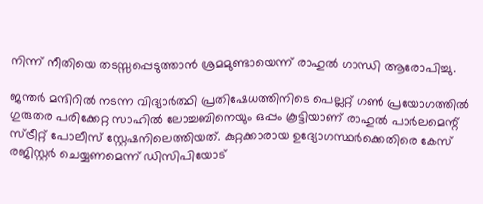നിന്ന് നീതിയെ തടസ്സപ്പെടുത്താൻ ശ്രമമുണ്ടായെന്ന് രാഹുൽ ഗാന്ധി ആരോപിച്ചു.

ജന്തർ മന്ദിറിൽ നടന്ന വിദ്യാർത്ഥി പ്രതിഷേധത്തിനിടെ പെല്ലറ്റ് ഗൺ പ്രയോഗത്തിൽ ഗുരുതര പരിക്കേറ്റ സാഹിൽ ലോച്ചബിനെയും ഒപ്പം കൂട്ടിയാണ് രാഹുൽ പാർലമെന്റ് സ്ട്രീറ്റ് പോലീസ് സ്റ്റേഷനിലെത്തിയത്. കുറ്റക്കാരായ ഉദ്യോഗസ്ഥർക്കെതിരെ കേസ് രജിസ്റ്റർ ചെയ്യണമെന്ന് ഡിസിപിയോട്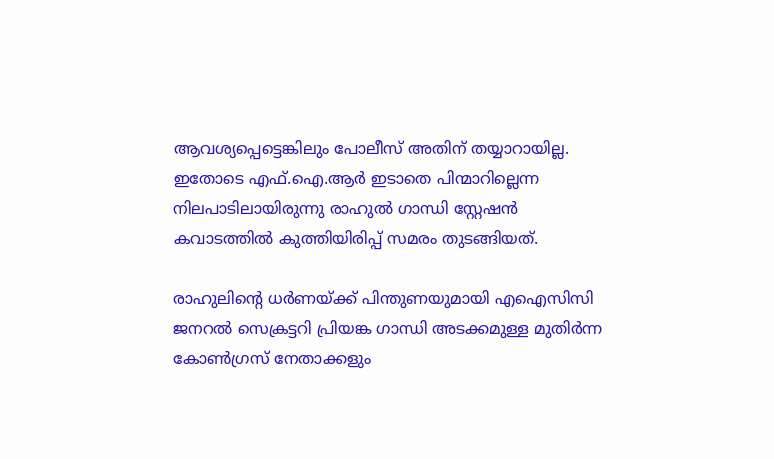ആവശ്യപ്പെട്ടെങ്കിലും പോലീസ് അതിന് തയ്യാറായില്ല. ഇതോടെ എഫ്.ഐ.ആർ ഇടാതെ പിന്മാറില്ലെന്ന നിലപാടിലായിരുന്നു രാഹുൽ ഗാന്ധി സ്റ്റേഷൻ കവാടത്തിൽ കുത്തിയിരിപ്പ് സമരം തുടങ്ങിയത്.

രാഹുലിന്റെ ധർണയ്ക്ക് പിന്തുണയുമായി എഐസിസി ജനറൽ സെക്രട്ടറി പ്രിയങ്ക ഗാന്ധി അടക്കമുള്ള മുതിർന്ന കോൺഗ്രസ് നേതാക്കളും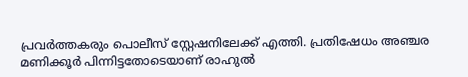പ്രവർത്തകരും പൊലീസ് സ്റ്റേഷനിലേക്ക് എത്തി. പ്രതിഷേധം അഞ്ചര മണിക്കൂർ പിന്നിട്ടതോടെയാണ് രാഹുൽ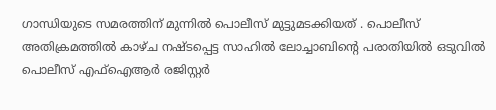ഗാന്ധിയുടെ സമരത്തിന് മുന്നിൽ പൊലീസ് മുട്ടുമടക്കിയത് . പൊലീസ് അതിക്രമത്തിൽ കാഴ്ച നഷ്ടപ്പെട്ട സാഹിൽ ലോച്ചാബിൻ്റെ പരാതിയിൽ ഒടുവിൽ പൊലീസ് എഫ്ഐആർ രജിസ്റ്റർ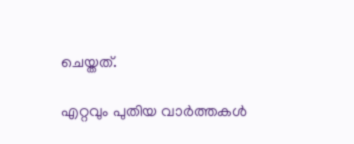ചെയ്തത്.

എറ്റവും പുതിയ വാർത്തകൾ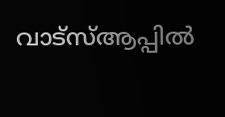വാട്സ്ആപ്പിൽ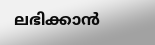ലഭിക്കാൻ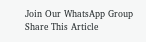Join Our WhatsApp Group
Share This Article